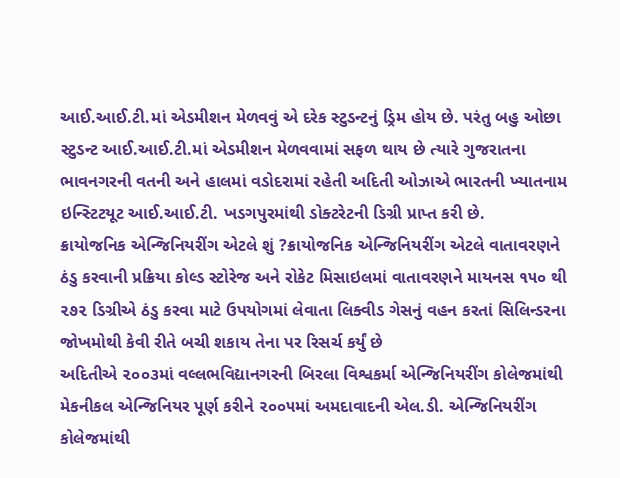આઈ.આઈ.ટી.માં એડમીશન મેળવવું એ દરેક સ્ટુડન્ટનું ડ્રિમ હોય છે. પરંતુ બહુ ઓછા સ્ટુડન્ટ આઈ.આઈ.ટી.માં એડમીશન મેળવવામાં સફળ થાય છે ત્યારે ગુજરાતના ભાવનગરની વતની અને હાલમાં વડોદરામાં રહેતી અદિતી ઓઝાએ ભારતની ખ્યાતનામ ઇન્સ્ટિટયૂટ આઈ.આઈ.ટી. ખડગપુરમાંથી ડોક્ટરેટની ડિગ્રી પ્રાપ્ત કરી છે.
ક્રાયોજનિક એન્જિનિયરીંગ એટલે શું ?ક્રાયોજનિક એન્જિનિયરીંગ એટલે વાતાવરણને ઠંડુ કરવાની પ્રક્રિયા કોલ્ડ સ્ટોરેજ અને રોકેટ મિસાઇલમાં વાતાવરણને માયનસ ૧૫૦ થી ૨૭૨ ડિગ્રીએ ઠંડુ કરવા માટે ઉપયોગમાં લેવાતા લિક્વીડ ગેસનું વહન કરતાં સિલિન્ડરના જોખમોથી કેવી રીતે બચી શકાય તેના પર રિસર્ચ કર્યું છે
અદિતીએ ૨૦૦૩માં વલ્લભવિદ્યાનગરની બિરલા વિશ્વકર્મા એન્જિનિયરીંગ કોલેજમાંથી મેકનીકલ એન્જિનિયર પૂર્ણ કરીને ૨૦૦૫માં અમદાવાદની એલ.ડી. એન્જિનિયરીંગ કોલેજમાંથી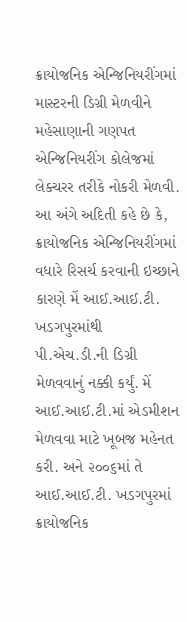ક્રાયોજનિક એન્જિનિયરીંગમાં માસ્ટરની ડિગ્રી મેળવીને મહેસાણાની ગણપત એન્જિનિયરીંગ કોલેજમાં લેક્ચરર તરીકે નોકરી મેળવી. આ અંગે અદિતી કહે છે કે, ક્રાયોજનિક એન્જિનિયરીંગમાં વધારે રિસર્ચ કરવાની ઇચ્છાને કારણે મેં આઈ.આઈ.ટી. ખડગપુરમાંથી પી.એચ.ડી.ની ડિગ્રી મેળવવાનું નક્કી કર્યું. મેં આઈ.આઈ.ટી.માં એડમીશન મેળવવા માટે ખૂબજ મહેનત કરી. અને ૨૦૦૬માં તે આઈ.આઈ.ટી. ખડગપુરમાં ક્રાયોજનિક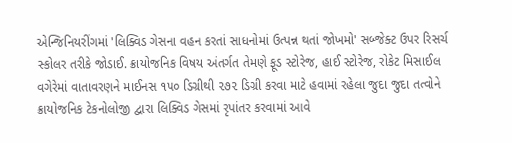એન્જિનિયરીંગમાં 'લિક્વિડ ગેસના વહન કરતાં સાધનોમાં ઉત્પન્ન થતાં જોખમો' સબ્જેક્ટ ઉપર રિસર્ચ સ્કોલર તરીકે જોડાઈ. ક્રાયોજનિક વિષય અંતર્ગત તેમણે ફૂડ સ્ટોરેજ, હાઈ સ્ટોરેજ, રોકેટ મિસાઈલ વગેરેમાં વાતાવરણને માઈનસ ૧૫૦ ડિગ્રીથી ૨૭૨ ડિગ્રી કરવા માટે હવામાં રહેલા જુદા જુદા તત્વોને ક્રાયોજનિક ટેકનોલોજી દ્વારા લિક્વિડ ગેસમાં રૃપાંતર કરવામાં આવે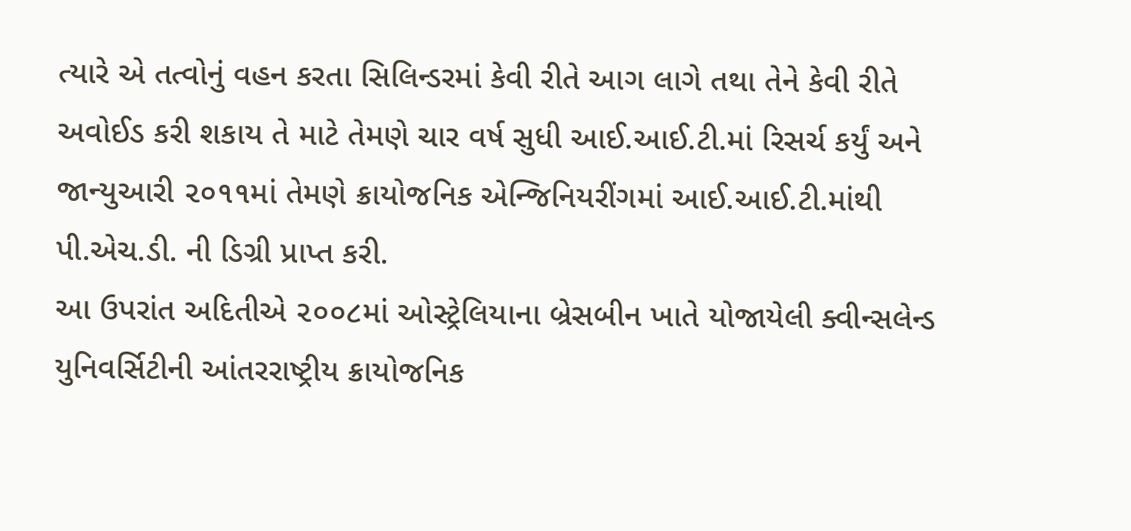ત્યારે એ તત્વોનું વહન કરતા સિલિન્ડરમાં કેવી રીતે આગ લાગે તથા તેને કેવી રીતે અવોઈડ કરી શકાય તે માટે તેમણે ચાર વર્ષ સુધી આઈ.આઈ.ટી.માં રિસર્ચ કર્યું અને જાન્યુઆરી ૨૦૧૧માં તેમણે ક્રાયોજનિક એન્જિનિયરીંગમાં આઈ.આઈ.ટી.માંથી પી.એચ.ડી. ની ડિગ્રી પ્રાપ્ત કરી.
આ ઉપરાંત અદિતીએ ૨૦૦૮માં ઓસ્ટ્રેલિયાના બ્રેસબીન ખાતે યોજાયેલી ક્વીન્સલેન્ડ યુનિવર્સિટીની આંતરરાષ્ટ્રીય ક્રાયોજનિક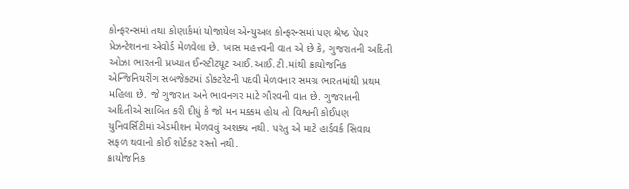કોન્ફરન્સમાં તથા કોણાર્કમાં યોજાયેલ એન્યુઅલ કોન્ફરન્સમાં પણ શ્રેષ્ઠ પેપર પ્રેઝન્ટેશનના એવોર્ડ મેળવેલા છે. ખાસ મહત્ત્વની વાત એ છે કે, ગુજરાતની અદિતી ઓઝા ભારતની પ્રખ્યાત ઈન્સ્ટીટયૂટ આઈ.આઈ.ટી.માંથી ક્રાયોજનિક એન્જિનિયરીંગ સબજેક્ટમાં ડોક્ટરેટની પદવી મેળવનાર સમગ્ર ભારતમાંથી પ્રથમ મહિલા છે. જે ગુજરાત અને ભાવનગર માટે ગૌરવની વાત છે. ગુજરાતની અદિતીએ સાબિત કરી દીધું કે જો મન મક્કમ હોય તો વિશ્વની કોઈપણ યુનિવર્સિટીમાં એડમીશન મેળવવું અશક્ય નથી. પરંતુ એ માટે હાર્ડવર્ક સિવાય સફળ થવાનો કોઈ શોર્ટકટ રસ્તો નથી.
ક્રાયોજનિક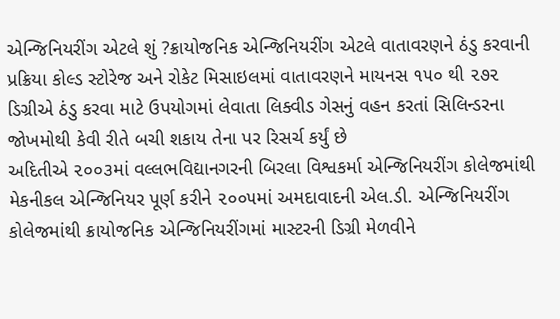એન્જિનિયરીંગ એટલે શું ?ક્રાયોજનિક એન્જિનિયરીંગ એટલે વાતાવરણને ઠંડુ કરવાની પ્રક્રિયા કોલ્ડ સ્ટોરેજ અને રોકેટ મિસાઇલમાં વાતાવરણને માયનસ ૧૫૦ થી ૨૭૨ ડિગ્રીએ ઠંડુ કરવા માટે ઉપયોગમાં લેવાતા લિક્વીડ ગેસનું વહન કરતાં સિલિન્ડરના જોખમોથી કેવી રીતે બચી શકાય તેના પર રિસર્ચ કર્યું છે
અદિતીએ ૨૦૦૩માં વલ્લભવિદ્યાનગરની બિરલા વિશ્વકર્મા એન્જિનિયરીંગ કોલેજમાંથી મેકનીકલ એન્જિનિયર પૂર્ણ કરીને ૨૦૦૫માં અમદાવાદની એલ.ડી. એન્જિનિયરીંગ કોલેજમાંથી ક્રાયોજનિક એન્જિનિયરીંગમાં માસ્ટરની ડિગ્રી મેળવીને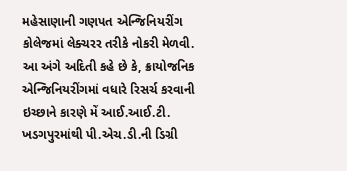મહેસાણાની ગણપત એન્જિનિયરીંગ કોલેજમાં લેક્ચરર તરીકે નોકરી મેળવી. આ અંગે અદિતી કહે છે કે, ક્રાયોજનિક એન્જિનિયરીંગમાં વધારે રિસર્ચ કરવાની ઇચ્છાને કારણે મેં આઈ.આઈ.ટી. ખડગપુરમાંથી પી.એચ.ડી.ની ડિગ્રી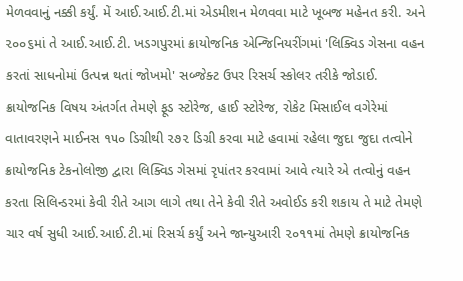મેળવવાનું નક્કી કર્યું. મેં આઈ.આઈ.ટી.માં એડમીશન મેળવવા માટે ખૂબજ મહેનત કરી. અને ૨૦૦૬માં તે આઈ.આઈ.ટી. ખડગપુરમાં ક્રાયોજનિક એન્જિનિયરીંગમાં 'લિક્વિડ ગેસના વહન કરતાં સાધનોમાં ઉત્પન્ન થતાં જોખમો' સબ્જેક્ટ ઉપર રિસર્ચ સ્કોલર તરીકે જોડાઈ. ક્રાયોજનિક વિષય અંતર્ગત તેમણે ફૂડ સ્ટોરેજ, હાઈ સ્ટોરેજ, રોકેટ મિસાઈલ વગેરેમાં વાતાવરણને માઈનસ ૧૫૦ ડિગ્રીથી ૨૭૨ ડિગ્રી કરવા માટે હવામાં રહેલા જુદા જુદા તત્વોને ક્રાયોજનિક ટેકનોલોજી દ્વારા લિક્વિડ ગેસમાં રૃપાંતર કરવામાં આવે ત્યારે એ તત્વોનું વહન કરતા સિલિન્ડરમાં કેવી રીતે આગ લાગે તથા તેને કેવી રીતે અવોઈડ કરી શકાય તે માટે તેમણે ચાર વર્ષ સુધી આઈ.આઈ.ટી.માં રિસર્ચ કર્યું અને જાન્યુઆરી ૨૦૧૧માં તેમણે ક્રાયોજનિક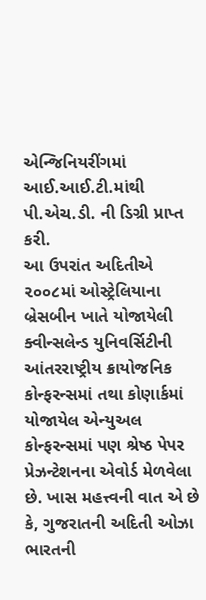એન્જિનિયરીંગમાં આઈ.આઈ.ટી.માંથી પી.એચ.ડી. ની ડિગ્રી પ્રાપ્ત કરી.
આ ઉપરાંત અદિતીએ ૨૦૦૮માં ઓસ્ટ્રેલિયાના બ્રેસબીન ખાતે યોજાયેલી ક્વીન્સલેન્ડ યુનિવર્સિટીની આંતરરાષ્ટ્રીય ક્રાયોજનિક કોન્ફરન્સમાં તથા કોણાર્કમાં યોજાયેલ એન્યુઅલ કોન્ફરન્સમાં પણ શ્રેષ્ઠ પેપર પ્રેઝન્ટેશનના એવોર્ડ મેળવેલા છે. ખાસ મહત્ત્વની વાત એ છે કે, ગુજરાતની અદિતી ઓઝા ભારતની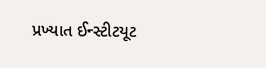પ્રખ્યાત ઈન્સ્ટીટયૂટ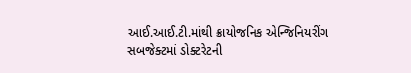આઈ.આઈ.ટી.માંથી ક્રાયોજનિક એન્જિનિયરીંગ સબજેક્ટમાં ડોક્ટરેટની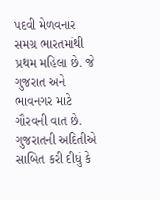પદવી મેળવનાર સમગ્ર ભારતમાંથી પ્રથમ મહિલા છે. જે ગુજરાત અને ભાવનગર માટે ગૌરવની વાત છે. ગુજરાતની અદિતીએ સાબિત કરી દીધું કે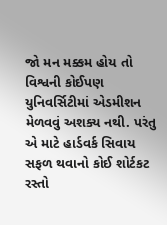જો મન મક્કમ હોય તો વિશ્વની કોઈપણ યુનિવર્સિટીમાં એડમીશન મેળવવું અશક્ય નથી. પરંતુ એ માટે હાર્ડવર્ક સિવાય સફળ થવાનો કોઈ શોર્ટકટ રસ્તો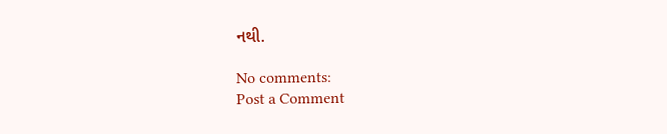નથી.

No comments:
Post a Comment